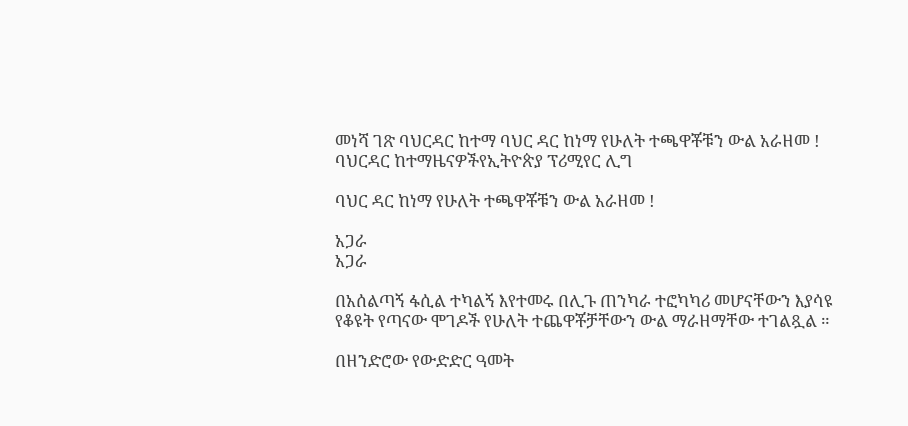መነሻ ገጽ ባህርዳር ከተማ ባህር ዳር ከነማ የሁለት ተጫዋቾቹን ውል አራዘመ !
ባህርዳር ከተማዜናዎችየኢትዮጵያ ፕሪሚየር ሊግ

ባህር ዳር ከነማ የሁለት ተጫዋቾቹን ውል አራዘመ !

አጋራ
አጋራ

በአሰልጣኝ ፋሲል ተካልኝ እየተመሩ በሊጉ ጠንካራ ተፎካካሪ መሆናቸውን እያሳዩ የቆዩት የጣናው ሞገዶች የሁለት ተጨዋቾቻቸውን ውል ማራዘማቸው ተገልጿል ።

በዘንድሮው የውድድር ዓመት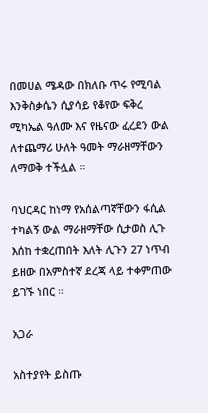በመሀል ሜዳው በክለቡ ጥሩ የሚባል እንቅስቃሴን ሲያሳይ የቆየው ፍቅረ ሚካኤል ዓለሙ እና የዜናው ፈረደን ውል ለተጨማሪ ሁለት ዓመት ማራዘማቸውን ለማወቅ ተችሏል ።

ባህርዳር ከነማ የአሰልጣኛቸውን ፋሲል ተካልኝ ውል ማራዘማቸው ሲታወስ ሊጉ እሰከ ተቋረጠበት እለት ሊጉን 27 ነጥብ ይዘው በአምስተኛ ደረጃ ላይ ተቀምጠው ይገኙ ነበር ።

አጋራ

አስተያየት ይስጡ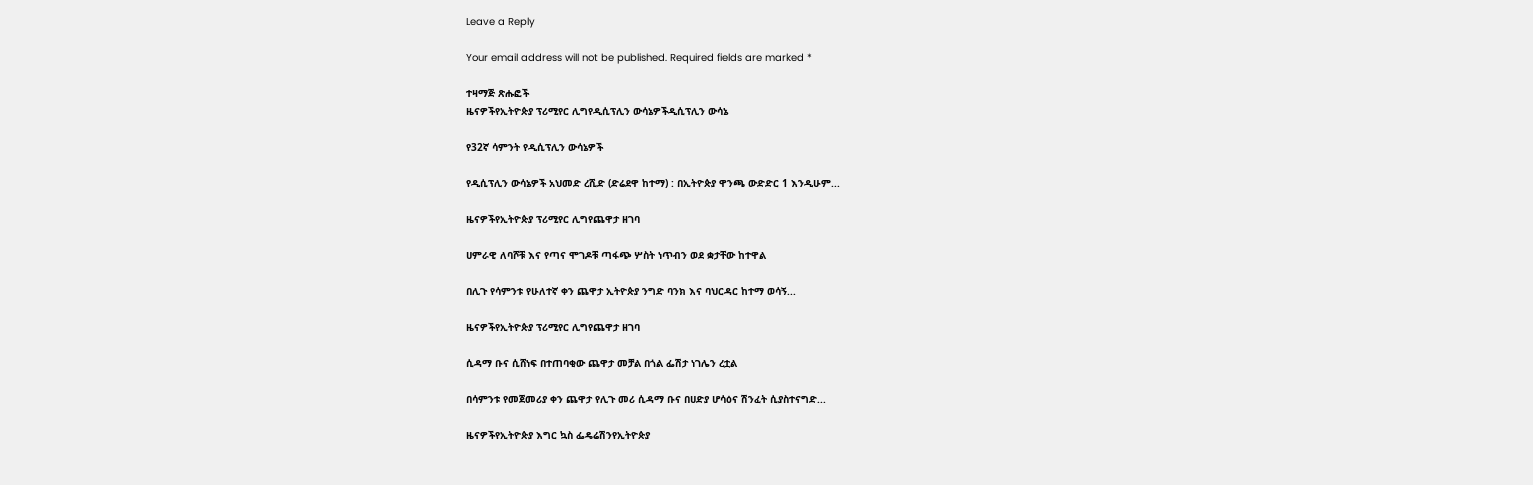Leave a Reply

Your email address will not be published. Required fields are marked *

ተዛማጅ ጽሑፎች
ዜናዎችየኢትዮጵያ ፕሪሚየር ሊግየዲሲፕሊን ውሳኔዎችዲሲፕሊን ውሳኔ

የ32ኛ ሳምንት የዲሲፕሊን ውሳኔዎች

የዲሲፕሊን ውሳኔዎች አህመድ ረሺድ (ድሬደዋ ከተማ) : በኢትዮጵያ ዋንጫ ውድድር 1 እንዲሁም...

ዜናዎችየኢትዮጵያ ፕሪሚየር ሊግየጨዋታ ዘገባ

ሀምራዊ ለባሾቹ እና የጣና ሞገዶቹ ጣፋጭ ሦስት ነጥብን ወደ ቋታቸው ከተዋል

በሊጉ የሳምንቱ የሁለተኛ ቀን ጨዋታ ኢትዮጵያ ንግድ ባንክ እና ባህርዳር ከተማ ወሳኝ...

ዜናዎችየኢትዮጵያ ፕሪሚየር ሊግየጨዋታ ዘገባ

ሲዳማ ቡና ሲሸነፍ በተጠባቂው ጨዋታ መቻል በጎል ፌሽታ ነገሌን ረቷል

በሳምንቱ የመጀመሪያ ቀን ጨዋታ የሊጉ መሪ ሲዳማ ቡና በሀድያ ሆሳዕና ሽንፈት ሲያስተናግድ...

ዜናዎችየኢትዮጵያ እግር ኳስ ፌዴሬሽንየኢትዮጵያ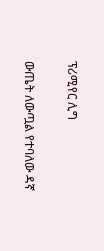ፕሪሚየር ሊግ

ውጤት ለውጧል የተባለው ዳኛ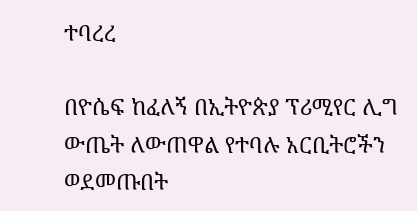ተባረረ

በዮሴፍ ከፈለኝ በኢትዮጵያ ፕሪሚየር ሊግ ውጤት ለውጠዋል የተባሉ አርቢትሮችን ወደመጡበት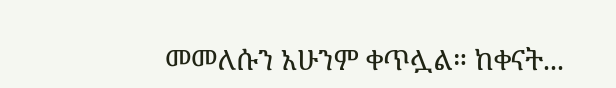መመለሱን አሁንም ቀጥሏል። ከቀናት...